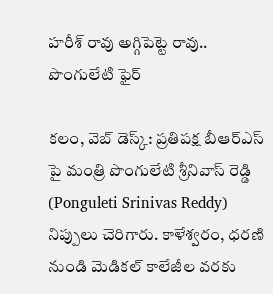హరీశ్ రావు అగ్గిపెట్టె రావు.. పొంగులేటి ఫైర్

కలం, వెబ్ డెస్క్: ప్రతిపక్ష బీఆర్ఎస్ పై మంత్రి పొంగులేటి శ్రీనివాస్ రెడ్డి (Ponguleti Srinivas Reddy) నిప్పులు చెరిగారు. కాళేశ్వరం, ధరణి నుండి మెడికల్ కాలేజీల వరకు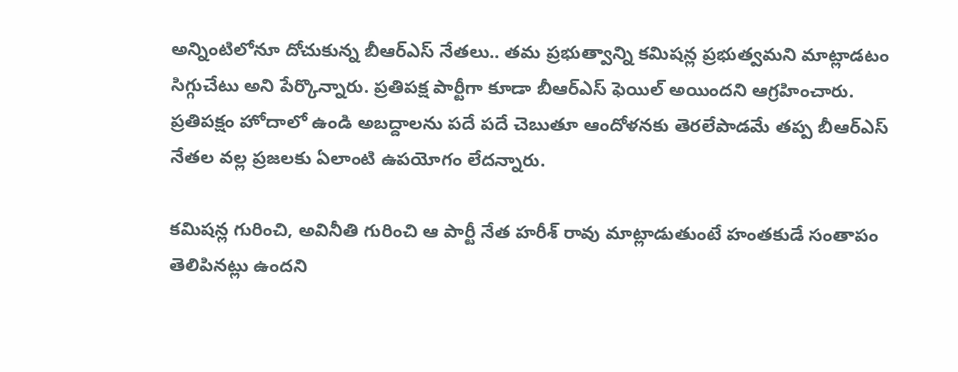అన్నింటిలోనూ దోచుకున్న బీఆర్ఎస్ నేతలు.. తమ ప్రభుత్వాన్ని కమిషన్ల ప్రభుత్వమని మాట్లాడటం సిగ్గుచేటు అని పేర్కొన్నారు. ప్రతిపక్ష పార్టీగా కూడా బీఆర్ఎస్ ఫెయిల్ అయిందని ఆగ్రహించారు. ప్రతిపక్షం హోదాలో ఉండి అబద్దాలను పదే పదే చెబుతూ ఆందోళనకు తెరలేపాడమే తప్ప బీఆర్ఎస్ నేతల వల్ల ప్రజలకు ఏలాంటి ఉపయోగం లేదన్నారు.

కమిషన్ల గురించి, అవినీతి గురించి ఆ పార్టీ నేత హరీశ్ రావు మాట్లాడుతుంటే హంతకుడే సంతాపం తెలిపినట్లు ఉందని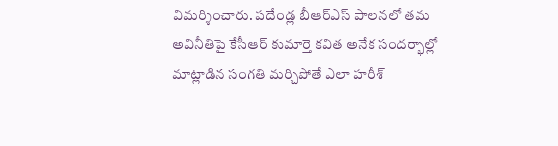విమర్శించారు. పదేండ్ల బీఆర్ఎస్ పాలనలో తమ అవినీతిపై కేసీఆర్ కుమార్తె కవిత అనేక సందర్భాల్లో మాట్లాడిన సంగతి మర్చిపోతే ఎలా హరీశ్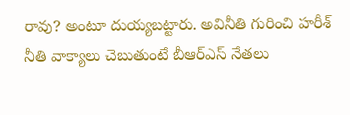రావు? అంటూ దుయ్యబట్టారు. అవినీతి గురించి హరీశ్ నీతి వాక్యాలు చెబుతుంటే బీఆర్ఎస్ నేతలు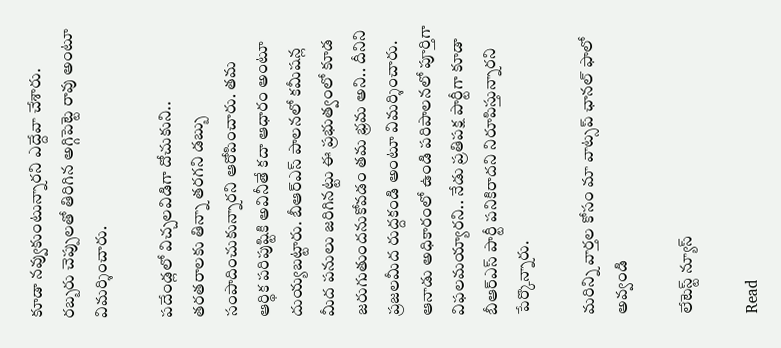కూడా నవ్వుకుంటున్నారని ఎద్దేవా చేశారు. రబ్బరు చెప్పులతో తిరిగిన అగ్గిపెట్టె రావు అంటూ విమర్శించారు.

పదేండ్లలో విచ్చలవిడిగా దోచుకుని.. తరతరాలకు తిన్నా తరగని డబ్బు సంపాదించుకున్నారని ఆరోపించారు. తమ ఆర్థిక పరిపుష్టికి అవినీతే కదా ఆధారం అంటూ దుయ్యబట్టారు. బీఆర్ఎస్ పాలనలో కమీషన్ల మీద పనులు జరిగినట్టు ఈ ప్రభుత్వంలో కూడ జరుగుతుందనుకోవడం తమ భ్రమ అని.. దీనిని ప్రజలమీద రుద్దకండి అంటూ విమర్శించారు. ఆనాడు అధికారంలో ఉండి పరిపాలనలో పూర్తిగా విఫలమయ్యారని.. నేడు ప్రతిపక్ష పార్టీగా కూడా బీఆర్ఎస్ పార్టీ పనికిరాదని నిరూపిస్తున్నారని పేర్కొన్నారు.

మ‌రిన్ని వార్త‌ల కోసం మా వాట్స‌ప్ ఛాన‌ల్ ఫాలో అవ్వండి

లేటెస్ట్ న్యూస్‌

Read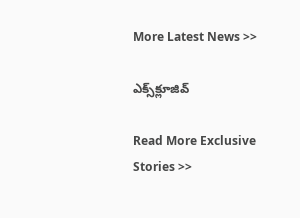More Latest News >>

ఎక్స్‌క్లూజివ్‌

Read More Exclusive Stories >>